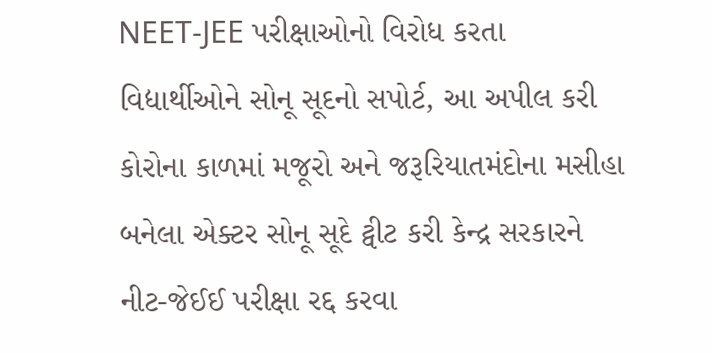NEET-JEE પરીક્ષાઓનો વિરોધ કરતા વિદ્યાર્થીઓને સોનૂ સૂદનો સપોર્ટ, આ અપીલ કરી
કોરોના કાળમાં મજૂરો અને જરૂરિયાતમંદોના મસીહા બનેલા એક્ટર સોનૂ સૂદે ટ્વીટ કરી કેન્દ્ર સરકારને નીટ-જેઈઈ પરીક્ષા રદ્દ કરવા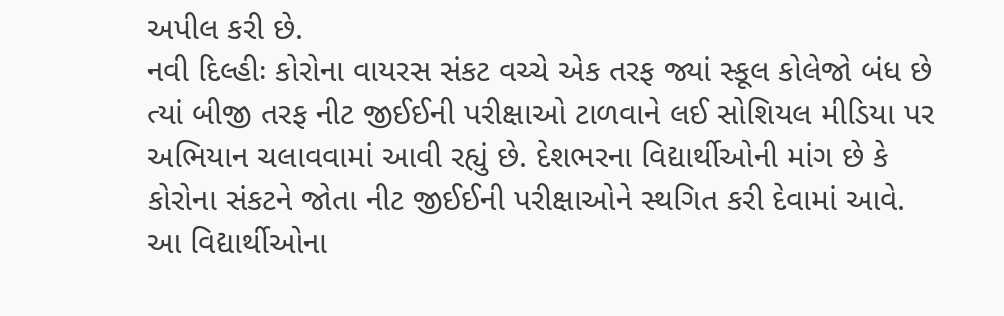અપીલ કરી છે.
નવી દિલ્હીઃ કોરોના વાયરસ સંકટ વચ્ચે એક તરફ જ્યાં સ્કૂલ કોલેજો બંધ છે ત્યાં બીજી તરફ નીટ જીઈઈની પરીક્ષાઓ ટાળવાને લઈ સોશિયલ મીડિયા પર અભિયાન ચલાવવામાં આવી રહ્યું છે. દેશભરના વિદ્યાર્થીઓની માંગ છે કે કોરોના સંકટને જોતા નીટ જીઈઈની પરીક્ષાઓને સ્થગિત કરી દેવામાં આવે. આ વિદ્યાર્થીઓના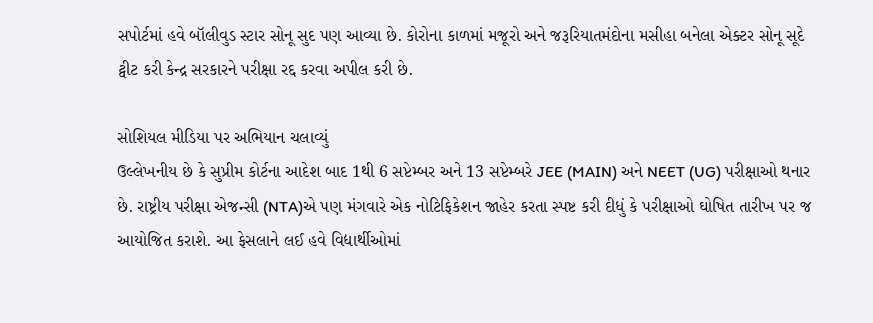સપોર્ટમાં હવે બૉલીવુડ સ્ટાર સોનૂ સુદ પણ આવ્યા છે. કોરોના કાળમાં મજૂરો અને જરૂરિયાતમંદોના મસીહા બનેલા એક્ટર સોનૂ સૂદે ટ્વીટ કરી કેન્દ્ર સરકારને પરીક્ષા રદ્દ કરવા અપીલ કરી છે.

સોશિયલ મીડિયા પર અભિયાન ચલાવ્યું
ઉલ્લેખનીય છે કે સુપ્રીમ કોર્ટના આદેશ બાદ 1થી 6 સપ્ટેમ્બર અને 13 સપ્ટેમ્બરે JEE (MAIN) અને NEET (UG) પરીક્ષાઓ થનાર છે. રાષ્ટ્રીય પરીક્ષા એજન્સી (NTA)એ પણ મંગવારે એક નોટિફિકેશન જાહેર કરતા સ્પષ્ટ કરી દીધું કે પરીક્ષાઓ ઘોષિત તારીખ પર જ આયોજિત કરાશે. આ ફેસલાને લઈ હવે વિદ્યાર્થીઓમાં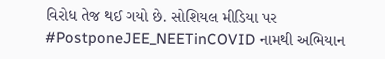વિરોધ તેજ થઈ ગયો છે. સોશિયલ મીડિયા પર #PostponeJEE_NEETinCOVID નામથી અભિયાન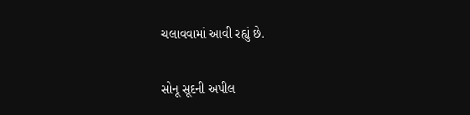ચલાવવામાં આવી રહ્યું છે.

સોનૂ સૂદની અપીલ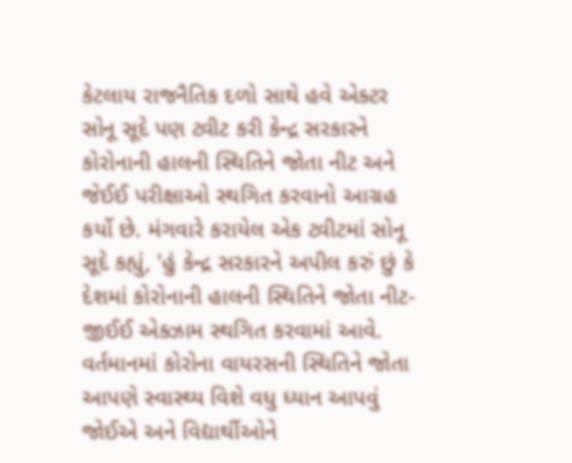કેટલાય રાજનૈતિક દળો સાથે હવે એક્ટર સોનૂ સૂદે પણ ટ્વીટ કરી કેન્દ્ર સરકારને કોરોનાની હાલની સ્થિતિને જોતા નીટ અને જેઈઈ પરીક્ષાઓ સ્થગિત કરવાનો આગ્રહ કર્યો છે. મંગવારે કરાયેલ એક ટ્વીટમાં સોનૂ સૂદે કહ્યું, 'હું કેન્દ્ર સરકારને અપીલ કરું છું કે દેશમાં કોરોનાની હાલની સ્થિતિને જોતા નીટ-જીઈઈ એક્ઝામ સ્થગિત કરવામાં આવે. વર્તમાનમાં કોરોના વાયરસની સ્થિતિને જોતા આપણે સ્વાસ્થ્ય વિશે વધુ ધ્યાન આપવું જોઈએ અને વિદ્યાર્થીઓને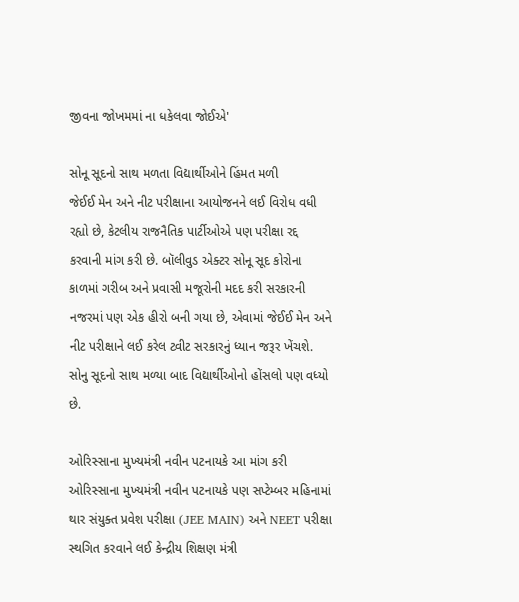જીવના જોખમમાં ના ધકેલવા જોઈએ'

સોનૂ સૂદનો સાથ મળતા વિદ્યાર્થીઓને હિંમત મળી
જેઈઈ મેન અને નીટ પરીક્ષાના આયોજનને લઈ વિરોધ વધી રહ્યો છે, કેટલીય રાજનૈતિક પાર્ટીઓએ પણ પરીક્ષા રદ્દ કરવાની માંગ કરી છે. બૉલીવુડ એક્ટર સોનૂ સૂદ કોરોના કાળમાં ગરીબ અને પ્રવાસી મજૂરોની મદદ કરી સરકારની નજરમાં પણ એક હીરો બની ગયા છે, એવામાં જેઈઈ મેન અને નીટ પરીક્ષાને લઈ કરેલ ટ્વીટ સરકારનું ધ્યાન જરૂર ખેંચશે. સોનુ સૂદનો સાથ મળ્યા બાદ વિદ્યાર્થીઓનો હોંસલો પણ વધ્યો છે.

ઓરિસ્સાના મુખ્યમંત્રી નવીન પટનાયકે આ માંગ કરી
ઓરિસ્સાના મુખ્યમંત્રી નવીન પટનાયકે પણ સપ્ટેમ્બર મહિનામાં થાર સંયુક્ત પ્રવેશ પરીક્ષા (JEE MAIN) અને NEET પરીક્ષા સ્થગિત કરવાને લઈ કેન્દ્રીય શિક્ષણ મંત્રી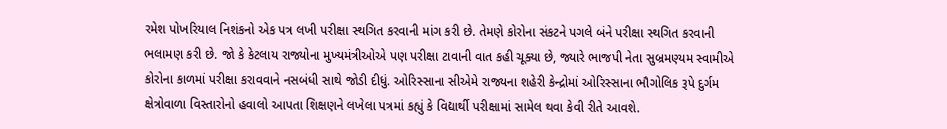રમેશ પોખરિયાલ નિશંકનો એક પત્ર લખી પરીક્ષા સ્થગિત કરવાની માંગ કરી છે. તેમણે કોરોના સંકટને પગલે બંને પરીક્ષા સ્થગિત કરવાની ભલામણ કરી છે. જો કે કેટલાય રાજ્યોના મુખ્યમંત્રીઓએ પણ પરીક્ષા ટાવાની વાત કહી ચૂક્યા છે, જ્યારે ભાજપી નેતા સુબ્રમણ્યમ સ્વામીએ કોરોના કાળમાં પરીક્ષા કરાવવાને નસબંધી સાથે જોડી દીધું. ઓરિસ્સાના સીએમે રાજ્યના શહેરી કેન્દ્રોમાં ઓરિસ્સાના ભૌગોલિક રૂપે દુર્ગમ ક્ષેત્રોવાળા વિસ્તારોનો હવાલો આપતા શિક્ષણને લખેલા પત્રમાં કહ્યું કે વિદ્યાર્થી પરીક્ષામાં સામેલ થવા કેવી રીતે આવશે.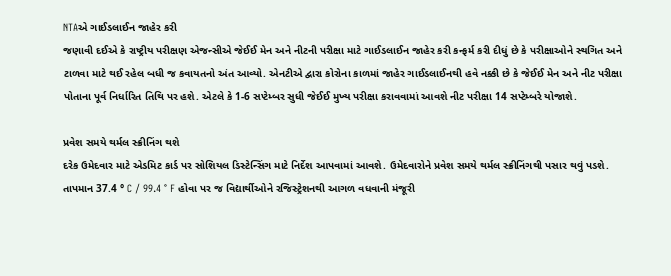NTAએ ગાઈડલાઈન જાહેર કરી
જણાવી દઈએ કે રાષ્ટ્રીય પરીક્ષણ એજન્સીએ જેઈઈ મેન અને નીટની પરીક્ષા માટે ગાઈડલાઈન જાહેર કરી કન્ફર્મ કરી દીધું છે કે પરીક્ષાઓને સ્થગિત અને ટાળવા માટે થઈ રહેલ બધી જ કવાયતનો અંત આવ્યો. એનટીએ દ્વારા કોરોના કાળમાં જાહેર ગાઈડલાઈનથી હવે નક્કી છે કે જેઈઈ મેન અને નીટ પરીક્ષા પોતાના પૂર્વ નિર્ધારિત તિથિ પર હશે. એટલે કે 1-6 સપ્ટેમ્બર સુધી જેઈઈ મુખ્ય પરીક્ષા કરાવવામાં આવશે નીટ પરીક્ષા 14 સપ્ટેમ્બરે યોજાશે.

પ્રવેશ સમયે થર્મલ સ્ક્રીનિંગ થશે
દરેક ઉમેદવાર માટે એડમિટ કાર્ડ પર સોશિયલ ડિસ્ટેન્સિંગ માટે નિર્દેશ આપવામાં આવશે. ઉમેદવારોને પ્રવેશ સમયે થર્મલ સ્ક્રીનિંગથી પસાર થવું પડશે. તાપમાન 37.4 ° C / 99.4 ° F હોવા પર જ વિદ્યાર્થીઓને રજિસ્ટ્રેશનથી આગળ વધવાની મંજૂરી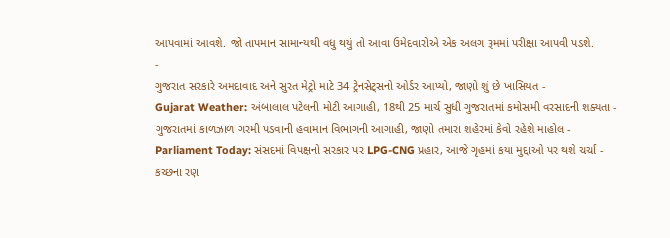આપવામાં આવશે. જો તાપમાન સામાન્યથી વધુ થયું તો આવા ઉમેદવારોએ એક અલગ રૂમમાં પરીક્ષા આપવી પડશે.
-
ગુજરાત સરકારે અમદાવાદ અને સુરત મેટ્રો માટે 34 ટ્રેનસેટ્સનો ઓર્ડર આપ્યો, જાણો શું છે ખાસિયત -
Gujarat Weather: અંબાલાલ પટેલની મોટી આગાહી, 18થી 25 માર્ચ સુધી ગુજરાતમાં કમોસમી વરસાદની શક્યતા -
ગુજરાતમાં કાળઝાળ ગરમી પડવાની હવામાન વિભાગની આગાહી, જાણો તમારા શહેરમાં કેવો રહેશે માહોલ -
Parliament Today: સંસદમાં વિપક્ષનો સરકાર પર LPG-CNG પ્રહાર, આજે ગૃહમાં કયા મુદ્દાઓ પર થશે ચર્ચા -
કચ્છના રણ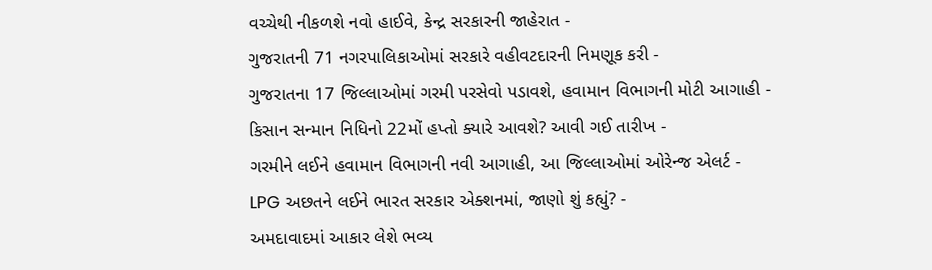વચ્ચેથી નીકળશે નવો હાઈવે, કેન્દ્ર સરકારની જાહેરાત -
ગુજરાતની 71 નગરપાલિકાઓમાં સરકારે વહીવટદારની નિમણૂક કરી -
ગુજરાતના 17 જિલ્લાઓમાં ગરમી પરસેવો પડાવશે, હવામાન વિભાગની મોટી આગાહી -
કિસાન સન્માન નિધિનો 22મોં હપ્તો ક્યારે આવશે? આવી ગઈ તારીખ -
ગરમીને લઈને હવામાન વિભાગની નવી આગાહી, આ જિલ્લાઓમાં ઓરેન્જ એલર્ટ -
LPG અછતને લઈને ભારત સરકાર એક્શનમાં, જાણો શું કહ્યું? -
અમદાવાદમાં આકાર લેશે ભવ્ય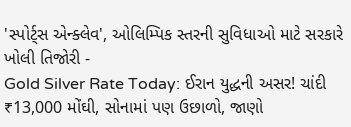'સ્પોર્ટ્સ એન્ક્લેવ', ઓલિમ્પિક સ્તરની સુવિધાઓ માટે સરકારે ખોલી તિજોરી -
Gold Silver Rate Today: ઈરાન યુદ્ધની અસર! ચાંદી ₹13,000 મોંઘી, સોનામાં પણ ઉછાળો, જાણો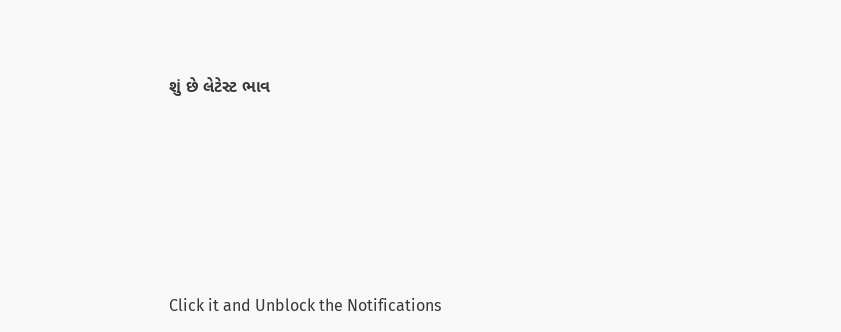શું છે લેટેસ્ટ ભાવ







Click it and Unblock the Notifications